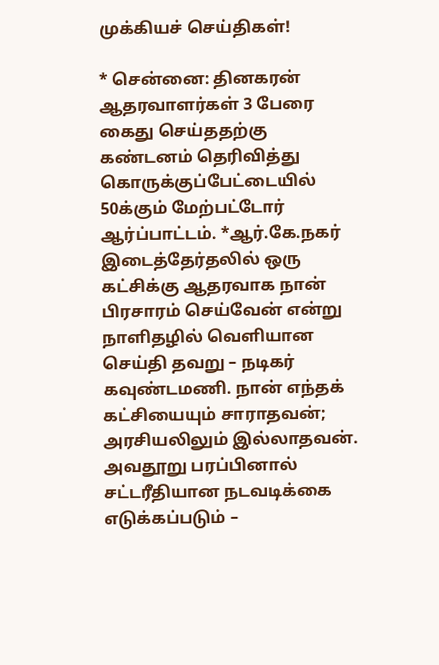முக்கியச் செய்திகள்!

* சென்னை: தினகரன் ஆதரவாளர்கள் 3 பேரை கைது செய்ததற்கு கண்டனம் தெரிவித்து கொருக்குப்பேட்டையில் 50க்கும் மேற்பட்டோர் ஆர்ப்பாட்டம். *ஆர்.கே.நகர் இடைத்தேர்தலில் ஒரு கட்சிக்கு ஆதரவாக நான் பிரசாரம் செய்வேன் என்று நாளிதழில் வெளியான செய்தி தவறு – நடிகர் கவுண்டமணி. நான் எந்தக் கட்சியையும் சாராதவன்; அரசியலிலும் இல்லாதவன். அவதூறு பரப்பினால் சட்டரீதியான நடவடிக்கை எடுக்கப்படும் –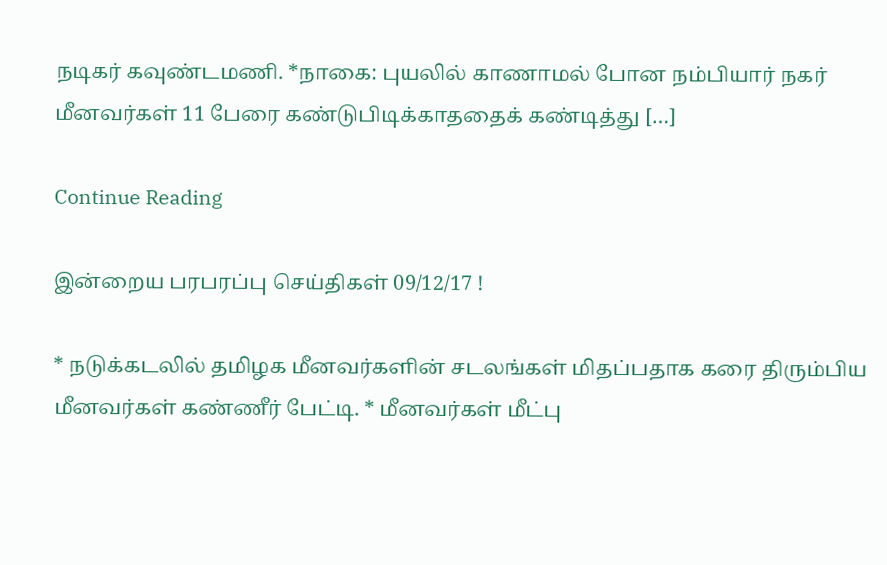நடிகர் கவுண்டமணி. *நாகை: புயலில் காணாமல் போன நம்பியார் நகர் மீனவர்கள் 11 பேரை கண்டுபிடிக்காததைக் கண்டித்து […]

Continue Reading

இன்றைய பரபரப்பு செய்திகள் 09/12/17 !

* நடுக்கடலில் தமிழக மீனவர்களின் சடலங்கள் மிதப்பதாக கரை திரும்பிய மீனவர்கள் கண்ணீர் பேட்டி. * மீனவர்கள் மீட்பு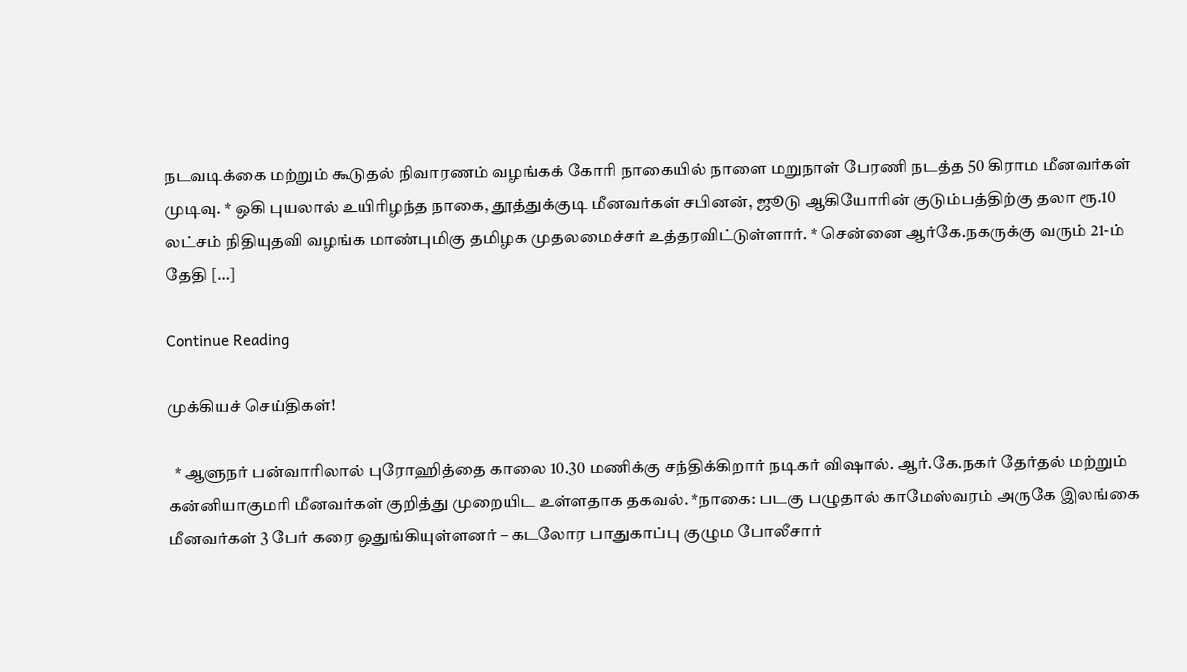நடவடிக்கை மற்றும் கூடுதல் நிவாரணம் வழங்கக் கோரி நாகையில் நாளை மறுநாள் பேரணி நடத்த 50 கிராம மீனவர்கள் முடிவு. * ஒகி புயலால் உயிரிழந்த நாகை, தூத்துக்குடி மீனவர்கள் சபினன், ஜூடு ஆகியோரின் குடும்பத்திற்கு தலா ரூ.10 லட்சம் நிதியுதவி வழங்க மாண்புமிகு தமிழக முதலமைச்சர் உத்தரவிட்டுள்ளார். * சென்னை ஆர்கே.நகருக்கு வரும் 21-ம் தேதி […]

Continue Reading

முக்கியச் செய்திகள்!

  * ஆளுநர் பன்வாரிலால் புரோஹித்தை காலை 10.30 மணிக்கு சந்திக்கிறார் நடிகர் விஷால். ஆர்.கே.நகர் தேர்தல் மற்றும் கன்னியாகுமரி மீனவர்கள் குறித்து முறையிட உள்ளதாக தகவல். *நாகை: படகு பழுதால் காமேஸ்வரம் அருகே இலங்கை மீனவர்கள் 3 பேர் கரை ஒதுங்கியுள்ளனர் – கடலோர பாதுகாப்பு குழும போலீசார்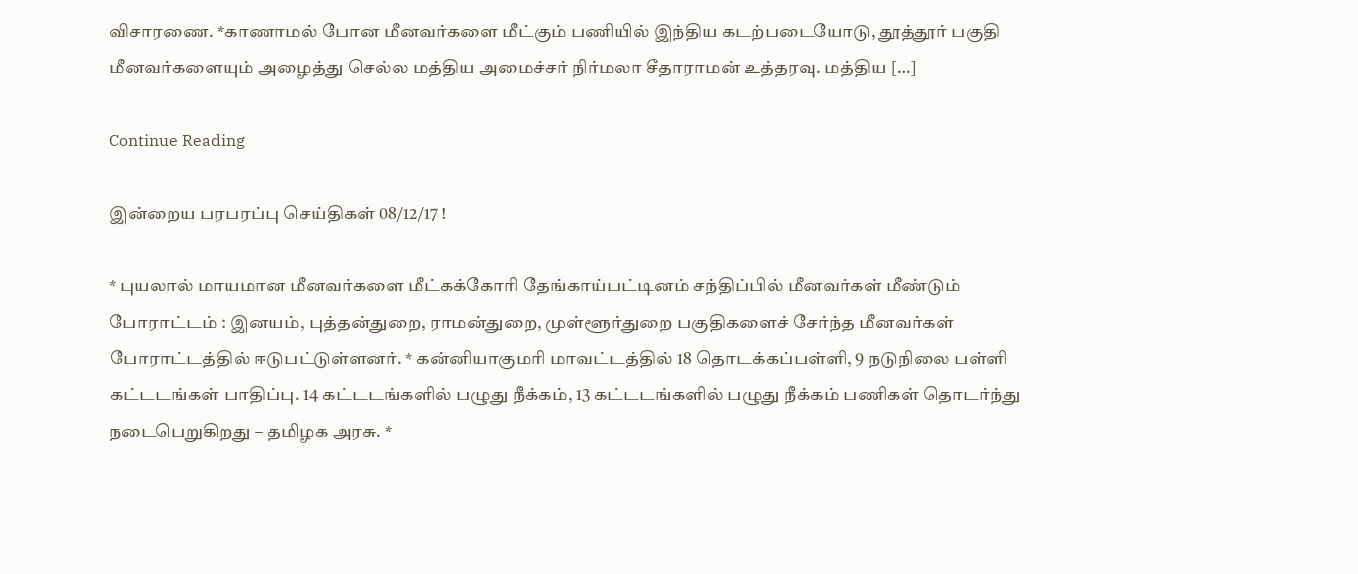விசாரணை. *காணாமல் போன மீனவர்களை மீட்கும் பணியில் இந்திய கடற்படையோடு, தூத்தூர் பகுதி மீனவர்களையும் அழைத்து செல்ல மத்திய அமைச்சர் நிர்மலா சீதாராமன் உத்தரவு. மத்திய […]

Continue Reading

இன்றைய பரபரப்பு செய்திகள் 08/12/17 !

* புயலால் மாயமான மீனவர்களை மீட்கக்கோரி தேங்காய்பட்டினம் சந்திப்பில் மீனவர்கள் மீண்டும் போராட்டம் : இனயம், புத்தன்துறை, ராமன்துறை, முள்ளூர்துறை பகுதிகளைச் சேர்ந்த மீனவர்கள் போராட்டத்தில் ஈடுபட்டுள்ளனர். * கன்னியாகுமரி மாவட்டத்தில் 18 தொடக்கப்பள்ளி, 9 நடுநிலை பள்ளி கட்டடங்கள் பாதிப்பு. 14 கட்டடங்களில் பழுது நீக்கம், 13 கட்டடங்களில் பழுது நீக்கம் பணிகள் தொடர்ந்து நடைபெறுகிறது – தமிழக அரசு. *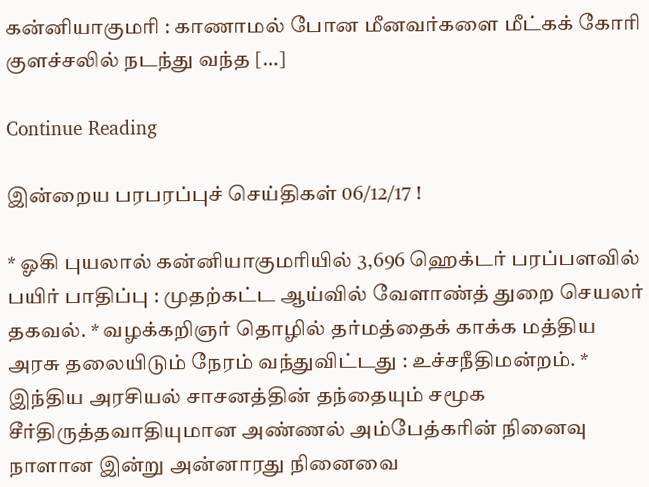கன்னியாகுமரி : காணாமல் போன மீனவர்களை மீட்கக் கோரி குளச்சலில் நடந்து வந்த […]

Continue Reading

இன்றைய பரபரப்புச் செய்திகள் 06/12/17 !

* ஓகி புயலால் கன்னியாகுமரியில் 3,696 ஹெக்டர் பரப்பளவில் பயிர் பாதிப்பு : முதற்கட்ட ஆய்வில் வேளாண்த் துறை செயலர் தகவல். * வழக்கறிஞர் தொழில் தர்மத்தைக் காக்க மத்திய அரசு தலையிடும் நேரம் வந்துவிட்டது : உச்சநீதிமன்றம். * இந்திய அரசியல் சாசனத்தின் தந்தையும் சமூக சீர்திருத்தவாதியுமான அண்ணல் அம்பேத்கரின் நினைவு நாளான இன்று அன்னாரது நினைவை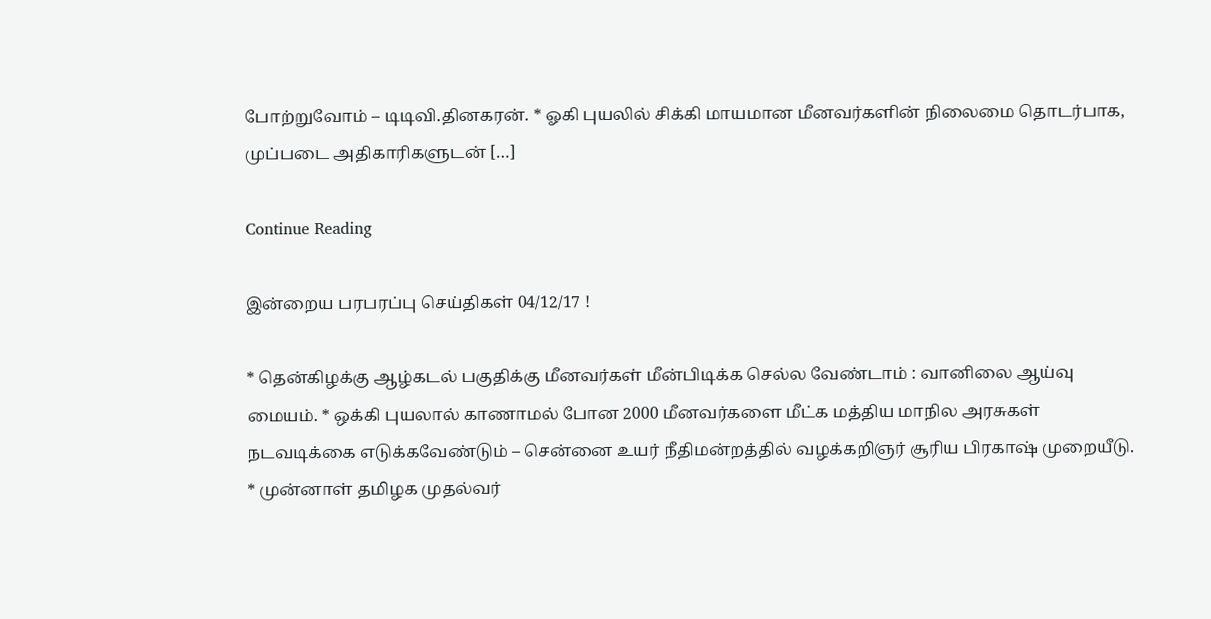போற்றுவோம் – டிடிவி.தினகரன். * ஓகி புயலில் சிக்கி மாயமான மீனவர்களின் நிலைமை தொடர்பாக, முப்படை அதிகாரிகளுடன் […]

Continue Reading

இன்றைய பரபரப்பு செய்திகள் 04/12/17 !

* தென்கிழக்கு ஆழ்கடல் பகுதிக்கு மீனவர்கள் மீன்பிடிக்க செல்ல வேண்டாம் : வானிலை ஆய்வு மையம். * ஒக்கி புயலால் காணாமல் போன 2000 மீனவர்களை மீட்க மத்திய மாநில அரசுகள் நடவடிக்கை எடுக்கவேண்டும் – சென்னை உயர் நீதிமன்றத்தில் வழக்கறிஞர் சூரிய பிரகாஷ் முறையீடு. * முன்னாள் தமிழக முதல்வர்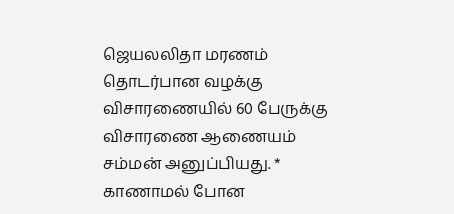ஜெயலலிதா மரணம் தொடர்பான வழக்கு விசாரணையில் 60 பேருக்கு விசாரணை ஆணையம் சம்மன் அனுப்பியது. * காணாமல் போன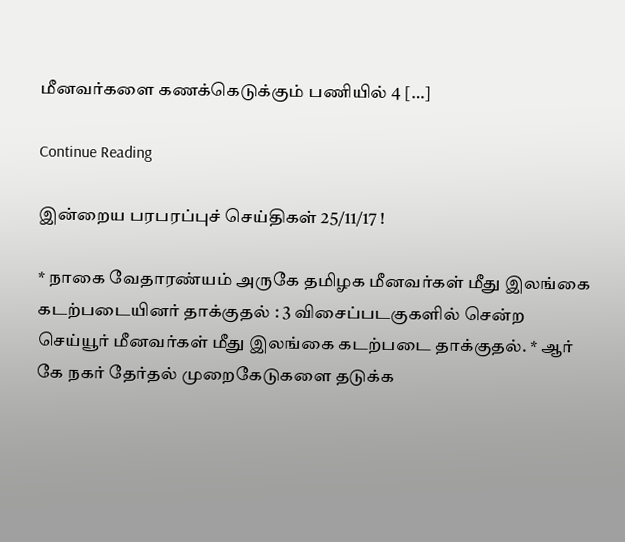மீனவர்களை கணக்கெடுக்கும் பணியில் 4 […]

Continue Reading

இன்றைய பரபரப்புச் செய்திகள் 25/11/17 !

* நாகை வேதாரண்யம் அருகே தமிழக மீனவர்கள் மீது இலங்கை கடற்படையினர் தாக்குதல் : 3 விசைப்படகுகளில் சென்ற செய்யூர் மீனவர்கள் மீது இலங்கை கடற்படை தாக்குதல். * ஆர் கே நகர் தேர்தல் முறைகேடுகளை தடுக்க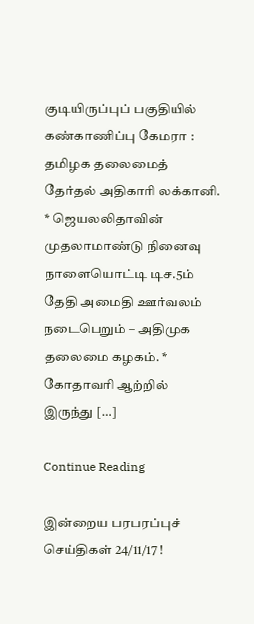குடியிருப்புப் பகுதியில் கண்காணிப்பு கேமரா : தமிழக தலைமைத் தேர்தல் அதிகாரி லக்கானி. * ஜெயலலிதாவின் முதலாமாண்டு நினைவு நாளையொட்டி டிச.5ம் தேதி அமைதி ஊர்வலம் நடைபெறும் – அதிமுக தலைமை கழகம். * கோதாவரி ஆற்றில் இருந்து […]

Continue Reading

இன்றைய பரபரப்புச் செய்திகள் 24/11/17 !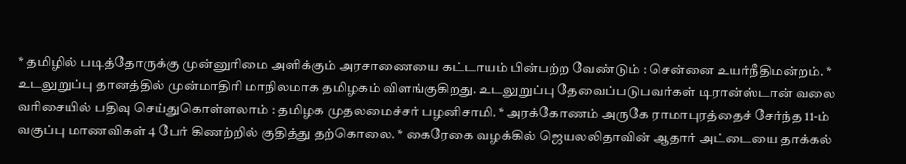* தமிழில் படித்தோருக்கு முன்னுரிமை அளிக்கும் அரசாணையை கட்டாயம் பின்பற்ற வேண்டும் : சென்னை உயர்நீதிமன்றம். * உடலுறுப்பு தானத்தில் முன்மாதிரி மாநிலமாக தமிழகம் விளங்குகிறது. உடலுறுப்பு தேவைப்படுபவர்கள் டிரான்ஸ்டான் வலை வரிசையில் பதிவு செய்துகொள்ளலாம் : தமிழக முதலமைச்சர் பழனிசாமி. * அரக்கோணம் அருகே ராமாபுரத்தைச் சேர்ந்த 11-ம் வகுப்பு மாணவிகள் 4 பேர் கிணற்றில் குதித்து தற்கொலை. * கைரேகை வழக்கில் ஜெயலலிதாவின் ஆதார் அட்டையை தாக்கல்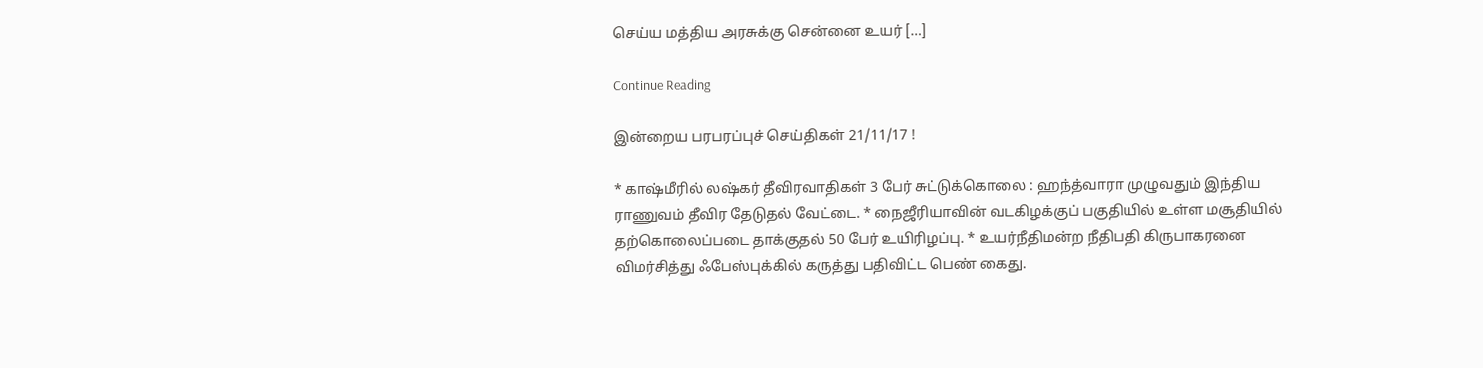செய்ய மத்திய அரசுக்கு சென்னை உயர் […]

Continue Reading

இன்றைய பரபரப்புச் செய்திகள் 21/11/17 !

* காஷ்மீரில் லஷ்கர் தீவிரவாதிகள் 3 பேர் சுட்டுக்கொலை : ஹந்த்வாரா முழுவதும் இந்திய ராணுவம் தீவிர தேடுதல் வேட்டை. * நைஜீரியாவின் வடகிழக்குப் பகுதியில் உள்ள மசூதியில் தற்கொலைப்படை தாக்குதல் 50 பேர் உயிரிழப்பு. * உயர்நீதிமன்ற நீதிபதி கிருபாகரனை விமர்சித்து ஃபேஸ்புக்கில் கருத்து பதிவிட்ட பெண் கைது.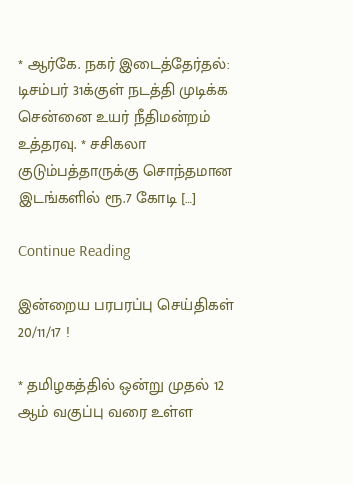* ஆர்கே. நகர் இடைத்தேர்தல்: டிசம்பர் 31க்குள் நடத்தி முடிக்க சென்னை உயர் நீதிமன்றம் உத்தரவு. * சசிகலா குடும்பத்தாருக்கு சொந்தமான இடங்களில் ரூ.7 கோடி […]

Continue Reading

இன்றைய பரபரப்பு செய்திகள் 20/11/17 !

* தமிழகத்தில் ஒன்று முதல் 12 ஆம் வகுப்பு வரை உள்ள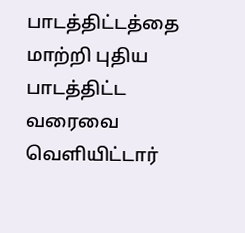பாடத்திட்டத்தை மாற்றி புதிய பாடத்திட்ட வரைவை வெளியிட்டார்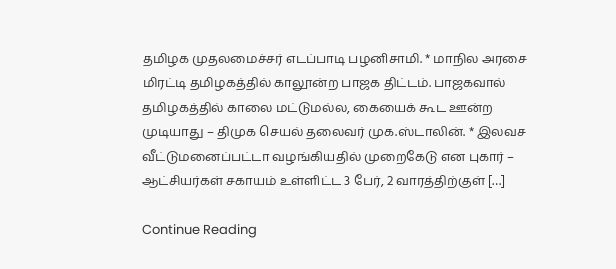தமிழக முதலமைச்சர் எடப்பாடி பழனிசாமி. * மாநில அரசை மிரட்டி தமிழகத்தில் காலூன்ற பாஜக திட்டம். பாஜகவால் தமிழகத்தில் காலை மட்டுமல்ல, கையைக் கூட ஊன்ற முடியாது – திமுக செயல் தலைவர் முக.ஸ்டாலின். * இலவச வீட்டுமனைப்பட்டா வழங்கியதில் முறைகேடு என புகார் – ஆட்சியர்கள் சகாயம் உள்ளிட்ட 3 பேர், 2 வாரத்திற்குள் […]

Continue Reading